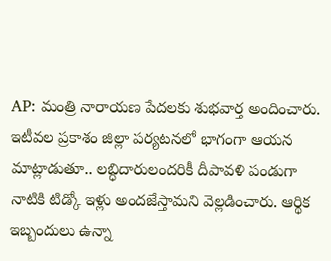AP: మంత్రి నారాయణ పేదలకు శుభవార్త అందించారు. ఇటీవల ప్రకాశం జిల్లా పర్యటనలో భాగంగా ఆయన మాట్లాడుతూ.. లబ్ధిదారులందరికీ దీపావళి పండుగా నాటికి టిడ్కో ఇళ్లు అందజేస్తామని వెల్లడించారు. ఆర్థిక ఇబ్బందులు ఉన్నా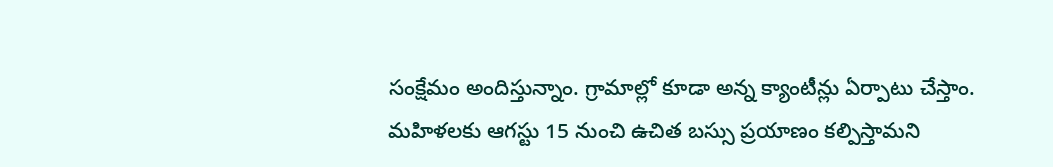సంక్షేమం అందిస్తున్నాం. గ్రామాల్లో కూడా అన్న క్యాంటీన్లు ఏర్పాటు చేస్తాం. మహిళలకు ఆగస్టు 15 నుంచి ఉచిత బస్సు ప్రయాణం కల్పిస్తామని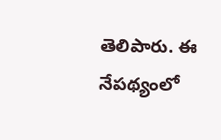తెలిపారు. ఈ నేపథ్యంలో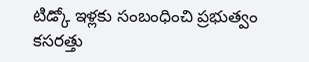టిడ్కో ఇళ్లకు సంబంధించి ప్రభుత్వం కసరత్తు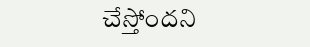చేస్తోందని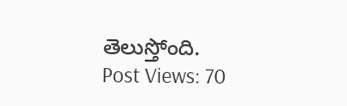తెలుస్తోంది.
Post Views: 70